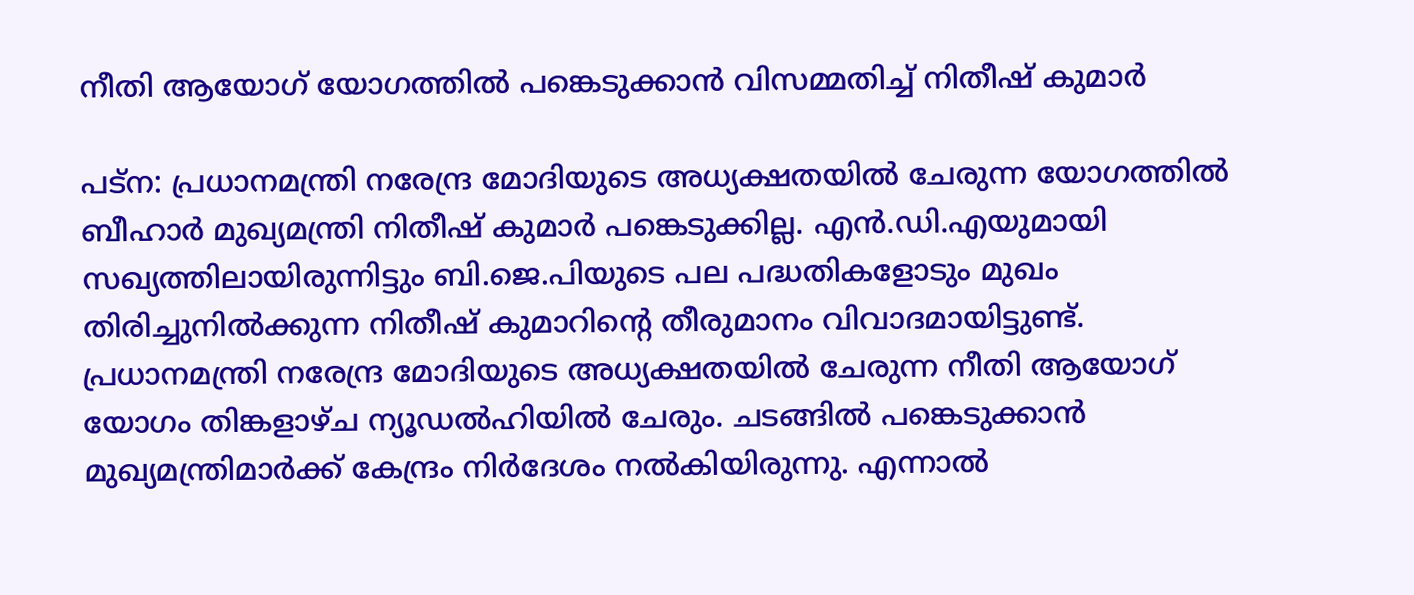നീതി ആയോഗ് യോഗത്തിൽ പങ്കെടുക്കാൻ വിസമ്മതിച്ച് നിതീഷ് കുമാർ

പട്‌ന: പ്രധാനമന്ത്രി നരേന്ദ്ര മോദിയുടെ അധ്യക്ഷതയിൽ ചേരുന്ന യോഗത്തിൽ ബീഹാർ മുഖ്യമന്ത്രി നിതീഷ് കുമാർ പങ്കെടുക്കില്ല. എൻ.ഡി.എയുമായി സഖ്യത്തിലായിരുന്നിട്ടും ബി.ജെ.പിയുടെ പല പദ്ധതികളോടും മുഖം തിരിച്ചുനില്‍ക്കുന്ന നിതീഷ് കുമാറിന്‍റെ തീരുമാനം വിവാദമായിട്ടുണ്ട്. പ്രധാനമന്ത്രി നരേന്ദ്ര മോദിയുടെ അധ്യക്ഷതയിൽ ചേരുന്ന നീതി ആയോഗ് യോഗം തിങ്കളാഴ്ച ന്യൂഡൽഹിയിൽ ചേരും. ചടങ്ങിൽ പങ്കെടുക്കാൻ മുഖ്യമന്ത്രിമാർക്ക് കേന്ദ്രം നിർദേശം നൽകിയിരുന്നു. എന്നാൽ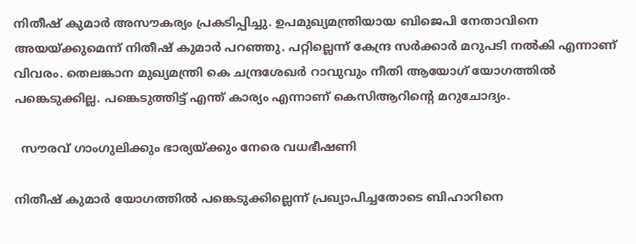നിതീഷ് കുമാർ അസൗകര്യം പ്രകടിപ്പിച്ചു. ഉപമുഖ്യമന്ത്രിയായ ബിജെപി നേതാവിനെ അയയ്ക്കുമെന്ന് നിതീഷ് കുമാർ പറഞ്ഞു. പറ്റില്ലെന്ന് കേന്ദ്ര സര്‍ക്കാര്‍ മറുപടി നല്‍കി എന്നാണ് വിവരം. തെലങ്കാന മുഖ്യമന്ത്രി കെ ചന്ദ്രശേഖർ റാവുവും നീതി ആയോഗ് യോഗത്തിൽ പങ്കെടുക്കില്ല. പങ്കെടുത്തിട്ട് എന്ത് കാര്യം എന്നാണ് കെസിആറിന്റെ മറുചോദ്യം.

  സൗരവ് ഗാംഗുലിക്കും ഭാര്യയ്ക്കും നേരെ വധഭീഷണി

നിതീഷ് കുമാർ യോഗത്തിൽ പങ്കെടുക്കില്ലെന്ന് പ്രഖ്യാപിച്ചതോടെ ബിഹാറിനെ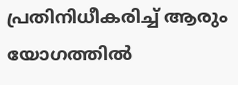പ്രതിനിധീകരിച്ച് ആരും യോഗത്തിൽ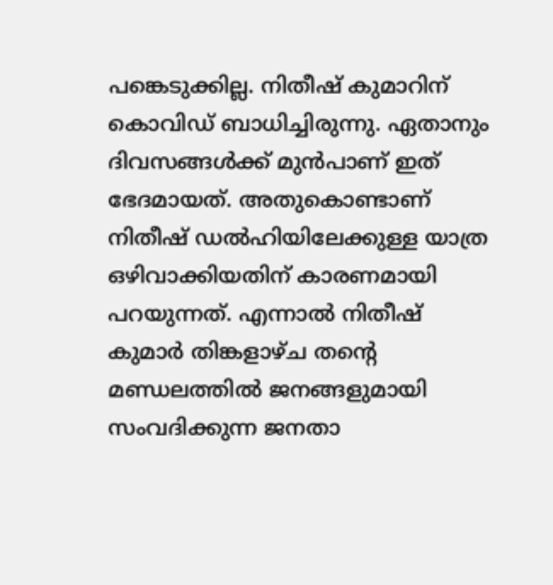പങ്കെടുക്കില്ല. നിതീഷ് കുമാറിന് കൊവിഡ് ബാധിച്ചിരുന്നു. ഏതാനും ദിവസങ്ങൾക്ക് മുൻപാണ് ഇത് ഭേദമായത്. അതുകൊണ്ടാണ് നിതീഷ് ഡൽഹിയിലേക്കുള്ള യാത്ര ഒഴിവാക്കിയതിന് കാരണമായി പറയുന്നത്. എന്നാൽ നിതീഷ് കുമാർ തിങ്കളാഴ്ച തന്‍റെ മണ്ഡലത്തിൽ ജനങ്ങളുമായി സംവദിക്കുന്ന ജനതാ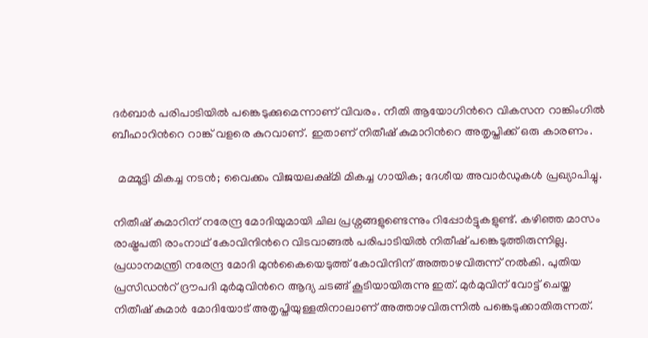ദർബാർ പരിപാടിയിൽ പങ്കെടുക്കുമെന്നാണ് വിവരം. നീതി ആയോഗിന്‍റെ വികസന റാങ്കിംഗിൽ ബീഹാറിന്‍റെ റാങ്ക് വളരെ കുറവാണ്. ഇതാണ് നിതീഷ് കുമാറിന്‍റെ അതൃപ്തിക്ക് ഒരു കാരണം.

  മമ്മൂട്ടി മികച്ച നടൻ; വൈക്കം വിജയലക്ഷ്‌മി മികച്ച ഗായിക; ദേശീയ അവാർഡുകൾ പ്രഖ്യാപിച്ചു.

നിതീഷ് കുമാറിന് നരേന്ദ്ര മോദിയുമായി ചില പ്രശ്നങ്ങളുണ്ടെന്നും റിപ്പോർട്ടുകളുണ്ട്. കഴിഞ്ഞ മാസം രാഷ്ട്രപതി രാംനാഥ് കോവിന്ദിന്‍റെ വിടവാങ്ങൽ പരിപാടിയിൽ നിതീഷ് പങ്കെടുത്തിരുന്നില്ല. പ്രധാനമന്ത്രി നരേന്ദ്ര മോദി മുൻകൈയെടുത്ത് കോവിന്ദിന് അത്താഴവിരുന്ന് നൽകി. പുതിയ പ്രസിഡന്‍റ് ദ്രൗപദി മുർമുവിന്‍റെ ആദ്യ ചടങ്ങ് കൂടിയായിരുന്നു ഇത്. മുർമുവിന് വോട്ട് ചെയ്ത നിതീഷ് കുമാർ മോദിയോട് അതൃപ്തിയുള്ളതിനാലാണ് അത്താഴവിരുന്നിൽ പങ്കെടുക്കാതിരുന്നത്.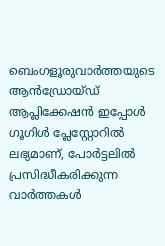ബെംഗളൂരുവാർത്തയുടെ ആൻഡ്രോയ്ഡ് ആപ്ലിക്കേഷൻ ഇപ്പോൾ ഗൂഗിൾ പ്ലേസ്റ്റോറിൽ ലഭ്യമാണ്, പോർട്ടലിൽ പ്രസിദ്ധീകരിക്കുന്ന വാർത്തകൾ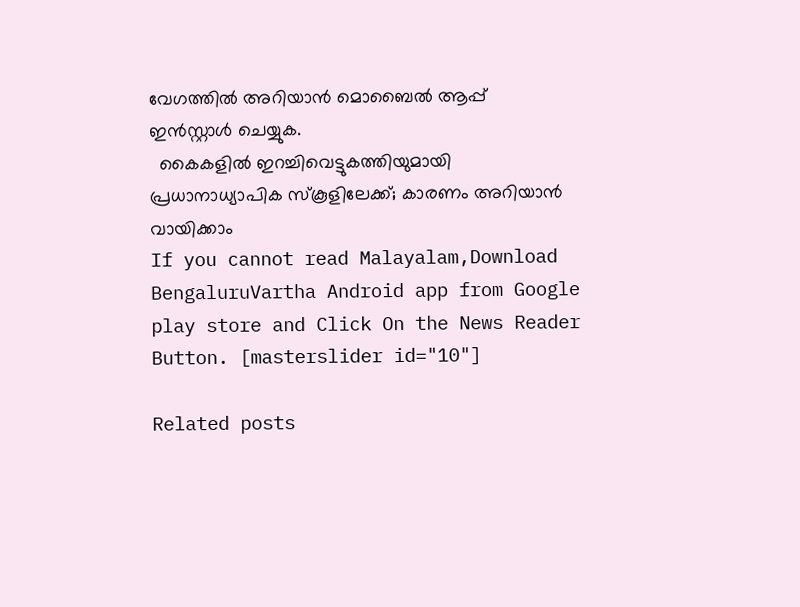വേഗത്തിൽ അറിയാൻ മൊബൈൽ ആപ്പ് ഇൻസ്റ്റാൾ ചെയ്യുക.
  കൈകളിൽ ഇറച്ചിവെട്ടുകത്തിയുമായി പ്രധാനാധ്യാപിക സ്കൂളിലേക്ക്; കാരണം അറിയാൻ വായിക്കാം
If you cannot read Malayalam,Download BengaluruVartha Android app from Google play store and Click On the News Reader Button. [masterslider id="10"]

Related posts